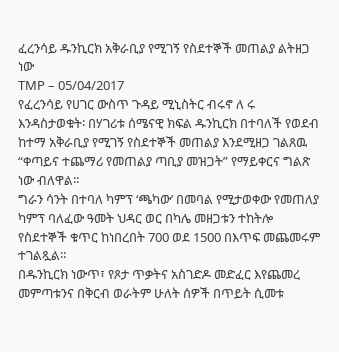ፈረንሳይ ዱንኪርክ አቅራቢያ የሚገኝ የስደተኞች መጠልያ ልትዘጋ ነው
TMP – 05/04/2017
የፈረንሳይ የሀገር ውስጥ ጉዳይ ሚኒስትር ብሩኖ ለ ሩ እንዳስታወቁት፡ በሃገሪቱ ሰሜናዊ ክፍል ዱንኪርክ በተባለች የወደብ ከተማ አቅራቢያ የሚገኝ የስደተኞች መጠልያ እንደሚዘጋ ገልጸዉ “ቀጣይና ተጨማሪ የመጠልያ ጣቢያ መዝጋት” የማይቀርና ግልጽ ነው ብለዋል፡፡
ግራን ሳንት በተባለ ካምፕ ‘ጫካው’ በመባል የሚታወቀው የመጠለያ ካምፕ ባለፈው ዓመት ህዳር ወር በካሌ መዘጋቱን ተከትሎ የስደተኞች ቁጥር ከነበረበት 700 ወደ 1500 በእጥፍ መጨመሩም ተገልጿል፡፡
በዱንኪርክ ነውጥ፣ የጾታ ጥቃትና አስገድዶ መድፈር እየጨመረ መምጣቱንና በቅርብ ወራትም ሁለት ሰዎች በጥይት ሲመቱ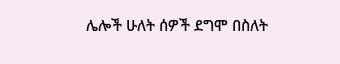ሌሎች ሁለት ሰዎች ደግሞ በስለት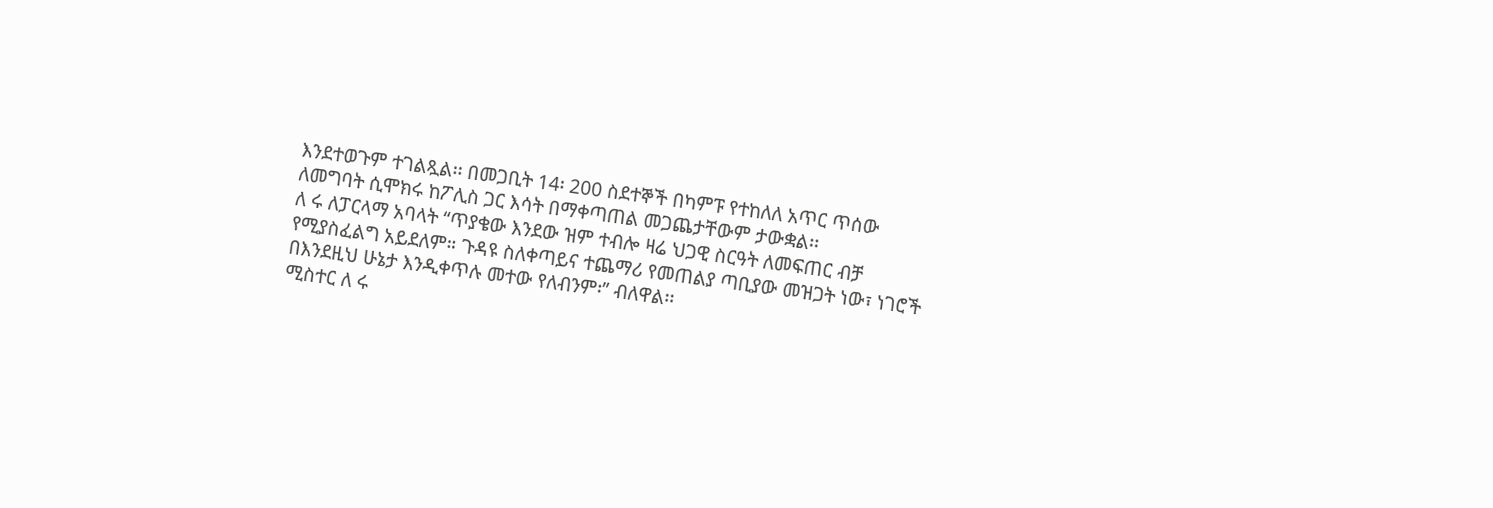እንደተወጉም ተገልጿል፡፡ በመጋቢት 14፡ 200 ስደተኞች በካምፑ የተከለለ አጥር ጥሰው ለመግባት ሲሞክሩ ከፖሊስ ጋር እሳት በማቀጣጠል መጋጨታቸውም ታውቋል፡፡
ለ ሩ ለፓርላማ አባላት “ጥያቄው እንደው ዝም ተብሎ ዛሬ ህጋዊ ስርዓት ለመፍጠር ብቻ የሚያስፈልግ አይደለም። ጉዳዩ ስለቀጣይና ተጨማሪ የመጠልያ ጣቢያው መዝጋት ነው፣ ነገሮች በእንደዚህ ሁኔታ እንዲቀጥሉ መተው የለብንም፡” ብለዋል፡፡
ሚስተር ለ ሩ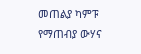መጠልያ ካምፑ የማጠብያ ውሃና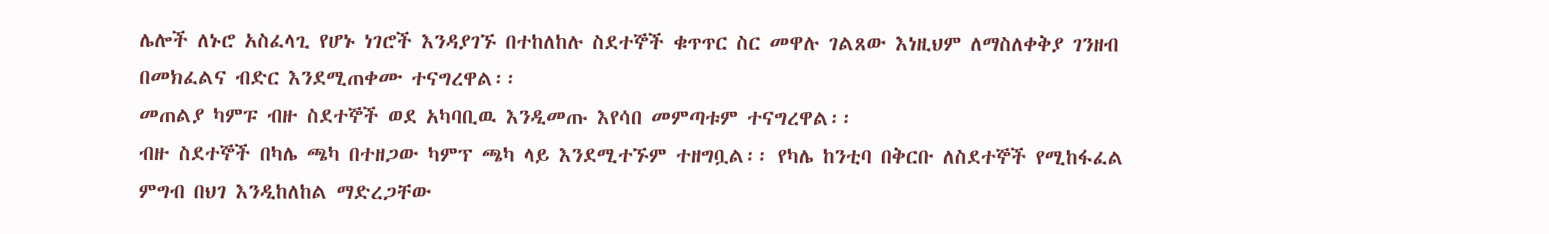ሌሎች ለኑሮ አስፈላጊ የሆኑ ነገሮች እንዳያገኙ በተከለከሉ ስደተኞች ቁጥጥር ስር መዋሉ ገልጸው እነዚህም ለማስለቀቅያ ገንዘብ በመክፈልና ብድር እንደሚጠቀሙ ተናግረዋል፡፡
መጠልያ ካምፑ ብዙ ስደተኞች ወደ አካባቢዉ እንዲመጡ እየሳበ መምጣቱም ተናግረዋል፡፡
ብዙ ስደተኞች በካሌ ጫካ በተዘጋው ካምፕ ጫካ ላይ እንደሚተኙም ተዘግቧል፡፡ የካሌ ከንቲባ በቅርቡ ለስደተኞች የሚከፋፈል ምግብ በህገ እንዲከለከል ማድረጋቸው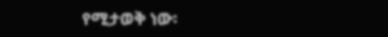የሚታወቅ ነው፡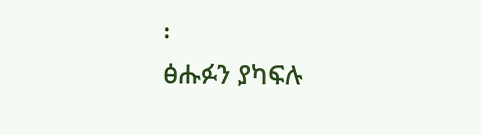፡
ፅሑፉን ያካፍሉ